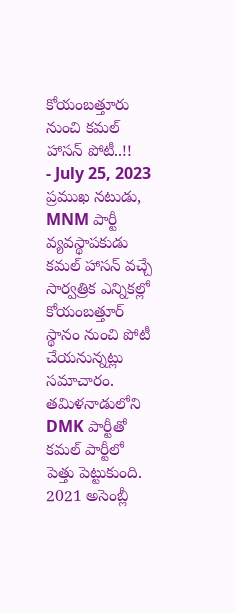కోయంబత్తూరు నుంచి కమల్ హాసన్ పోటీ..!!
- July 25, 2023
ప్రముఖ నటుడు, MNM పార్టీ వ్యవస్థాపకుడు కమల్ హాసన్ వచ్చే సార్వత్రిక ఎన్నికల్లో కోయంబత్తూర్ స్థానం నుంచి పోటీ చేయనున్నట్లు సమాచారం. తమిళనాడులోని DMK పార్టీతో కమల్ పార్టీలో పెత్తు పెట్టుకుంది. 2021 అసెంబ్లీ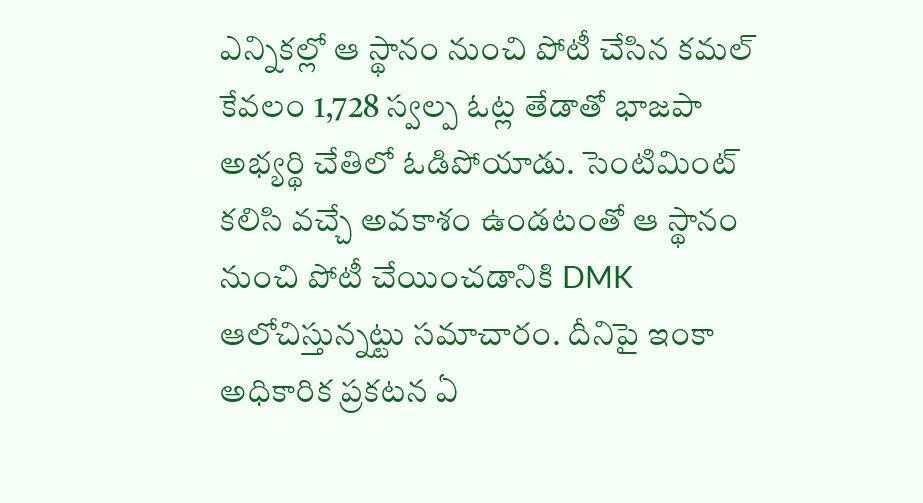ఎన్నికల్లో ఆ స్థానం నుంచి పోటీ చేసిన కమల్ కేవలం 1,728 స్వల్ప ఓట్ల తేడాతో భాజపా అభ్యర్థి చేతిలో ఓడిపోయాడు. సెంటిమింట్ కలిసి వచ్చే అవకాశం ఉండటంతో ఆ స్థానం నుంచి పోటీ చేయించడానికి DMK ఆలోచిస్తున్నట్టు సమాచారం. దీనిపై ఇంకా అధికారిక ప్రకటన ఏ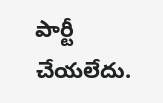పార్టీ చేయలేదు.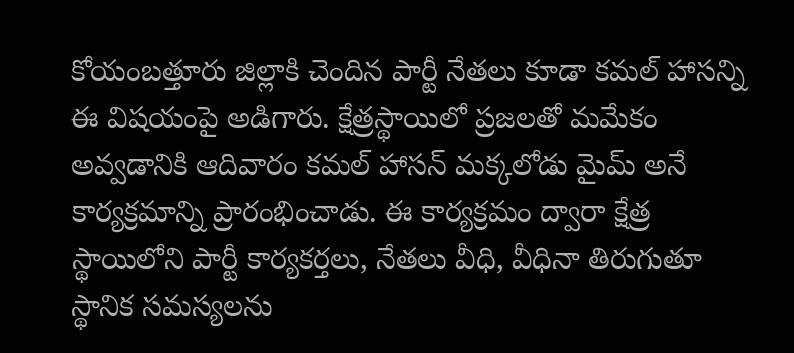కోయంబత్తూరు జిల్లాకి చెందిన పార్టీ నేతలు కూడా కమల్ హాసన్ని ఈ విషయంపై అడిగారు. క్షేత్రస్థాయిలో ప్రజలతో మమేకం అవ్వడానికి ఆదివారం కమల్ హాసన్ మక్కలోడు మైమ్ అనే కార్యక్రమాన్ని ప్రారంభించాడు. ఈ కార్యక్రమం ద్వారా క్షేత్ర స్థాయిలోని పార్టీ కార్యకర్తలు, నేతలు వీధి, వీధినా తిరుగుతూ స్థానిక సమస్యలను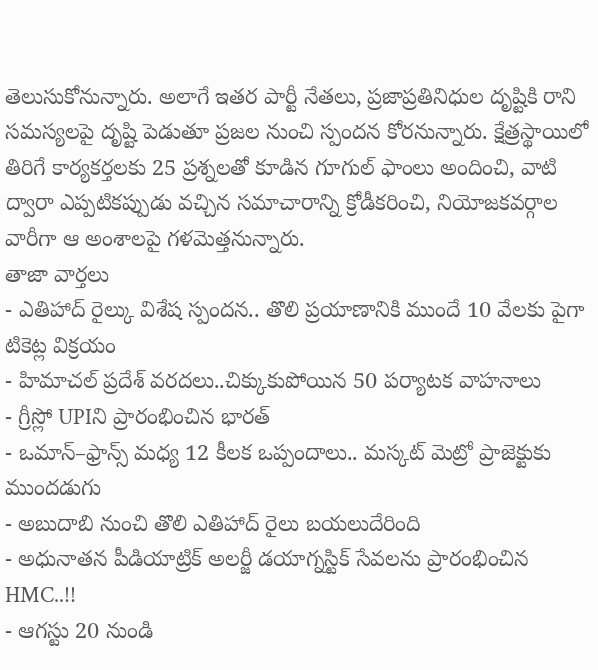తెలుసుకోనున్నారు. అలాగే ఇతర పార్టీ నేతలు, ప్రజాప్రతినిధుల దృష్టికి రాని సమస్యలపై దృష్టి పెడుతూ ప్రజల నుంచి స్పందన కోరనున్నారు. క్షేత్రస్థాయిలో తిరిగే కార్యకర్తలకు 25 ప్రశ్నలతో కూడిన గూగుల్ ఫాంలు అందించి, వాటి ద్వారా ఎప్పటికప్పుడు వచ్చిన సమాచారాన్ని క్రోడీకరించి, నియోజకవర్గాల వారీగా ఆ అంశాలపై గళమెత్తనున్నారు.
తాజా వార్తలు
- ఎతిహాద్ రైల్కు విశేష స్పందన.. తొలి ప్రయాణానికి ముందే 10 వేలకు పైగా టికెట్ల విక్రయం
- హిమాచల్ ప్రదేశ్ వరదలు..చిక్కుకుపోయిన 50 పర్యాటక వాహనాలు
- గ్రీస్లో UPIని ప్రారంభించిన భారత్
- ఒమాన్–ఫ్రాన్స్ మధ్య 12 కీలక ఒప్పందాలు.. మస్కట్ మెట్రో ప్రాజెక్టుకు ముందడుగు
- అబుదాబి నుంచి తొలి ఎతిహాద్ రైలు బయలుదేరింది
- అధునాతన పీడియాట్రిక్ అలర్జీ డయాగ్నస్టిక్ సేవలను ప్రారంభించిన HMC..!!
- ఆగస్టు 20 నుండి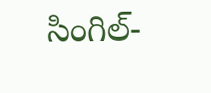సింగిల్-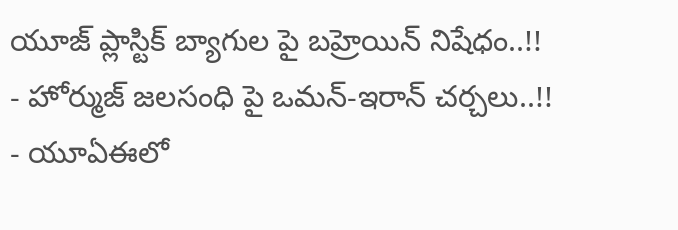యూజ్ ప్లాస్టిక్ బ్యాగుల పై బహ్రెయిన్ నిషేధం..!!
- హోర్ముజ్ జలసంధి పై ఒమన్-ఇరాన్ చర్చలు..!!
- యూఏఈలో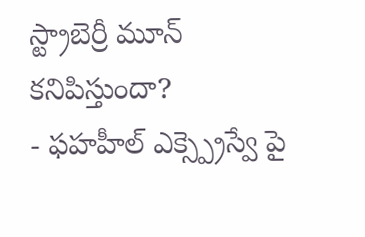స్ట్రాబెర్రీ మూన్ కనిపిస్తుందా?
- ఫహహీల్ ఎక్స్ప్రెస్వే పై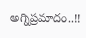అగ్నిప్రమాదం..!!